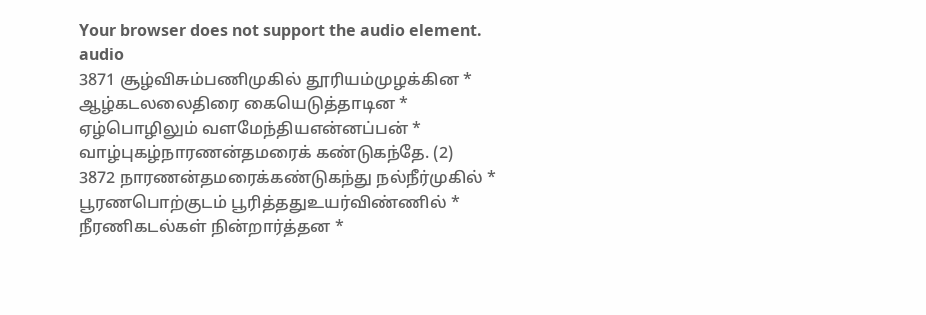Your browser does not support the audio element.
audio
3871 சூழ்விசும்பணிமுகில் தூரியம்முழக்கின *
ஆழ்கடலலைதிரை கையெடுத்தாடின *
ஏழ்பொழிலும் வளமேந்தியஎன்னப்பன் *
வாழ்புகழ்நாரணன்தமரைக் கண்டுகந்தே. (2)
3872 நாரணன்தமரைக்கண்டுகந்து நல்நீர்முகில் *
பூரணபொற்குடம் பூரித்ததுஉயர்விண்ணில் *
நீரணிகடல்கள் நின்றார்த்தன *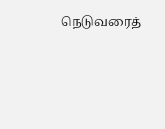நெடுவரைத்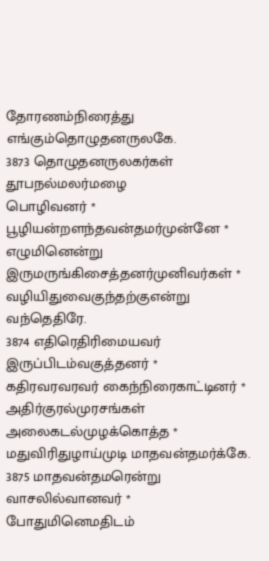தோரணம்நிரைத்து எங்கும்தொழுதனருலகே.
3873 தொழுதனருலகர்கள் தூபநல்மலர்மழை
பொழிவனர் * பூழியன்றளந்தவன்தமர்முன்னே *
எழுமினென்று இருமருங்கிசைத்தனர்முனிவர்கள் *
வழியிதுவைகுந்தற்குஎன்று வந்தெதிரே.
3874 எதிரெதிரிமையவர் இருப்பிடம்வகுத்தனர் *
கதிரவரவரவர் கைந்நிரைகாட்டினர் *
அதிர்குரல்முரசங்கள் அலைகடல்முழக்கொத்த *
மதுவிரிதுழாய்முடி மாதவன்தமர்க்கே.
3875 மாதவன்தமரென்று வாசலில்வானவர் *
போதுமினெமதிடம்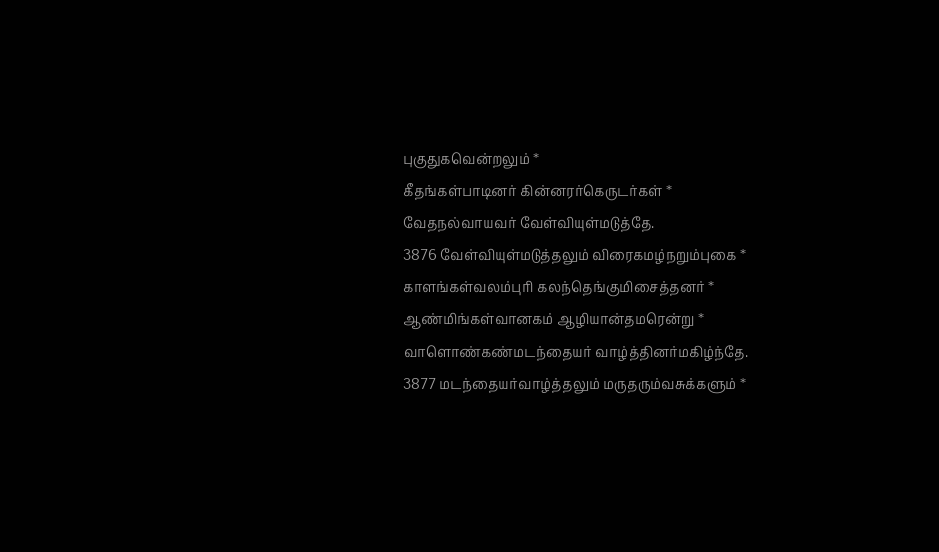புகுதுகவென்றலும் *
கீதங்கள்பாடினர் கின்னரர்கெருடர்கள் *
வேதநல்வாயவர் வேள்வியுள்மடுத்தே.
3876 வேள்வியுள்மடுத்தலும் விரைகமழ்நறும்புகை *
காளங்கள்வலம்புரி கலந்தெங்குமிசைத்தனர் *
ஆண்மிங்கள்வானகம் ஆழியான்தமரென்று *
வாளொண்கண்மடந்தையர் வாழ்த்தினர்மகிழ்ந்தே.
3877 மடந்தையர்வாழ்த்தலும் மருதரும்வசுக்களும் *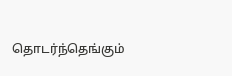தொடர்ந்தெங்கும்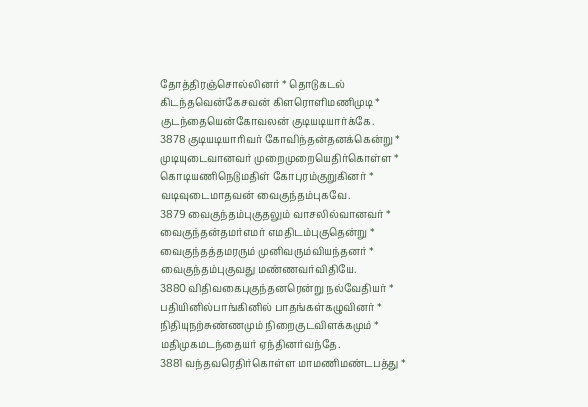தோத்திரஞ்சொல்லினர் * தொடுகடல்
கிடந்தவென்கேசவன் கிளரொளிமணிமுடி *
குடந்தையென்கோவலன் குடியடியார்க்கே.
3878 குடியடியாரிவர் கோவிந்தன்தனக்கென்று *
முடியுடைவானவர் முறைமுறையெதிர்கொள்ள *
கொடியணிநெடுமதிள் கோபுரம்குறுகினர் *
வடிவுடைமாதவன் வைகுந்தம்புகவே.
3879 வைகுந்தம்புகுதலும் வாசலில்வானவர் *
வைகுந்தன்தமர்எமர் எமதிடம்புகுதென்று *
வைகுந்தத்தமரரும் முனிவரும்வியந்தனர் *
வைகுந்தம்புகுவது மண்ணவர்விதியே.
3880 விதிவகைபுகுந்தனரென்று நல்வேதியர் *
பதியினில்பாங்கினில் பாதங்கள்கழுவினர் *
நிதியுநற்சுண்ணமும் நிறைகுடவிளக்கமும் *
மதிமுகமடந்தையர் ஏந்தினர்வந்தே.
3881 வந்தவரெதிர்கொள்ள மாமணிமண்டபத்து *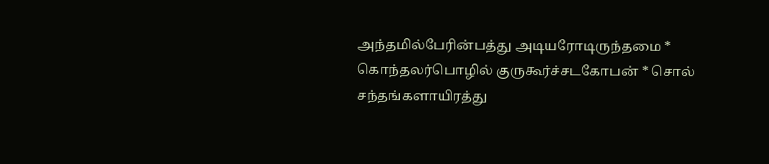அந்தமில்பேரின்பத்து அடியரோடிருந்தமை *
கொந்தலர்பொழில் குருகூர்ச்சடகோபன் * சொல்
சந்தங்களாயிரத்து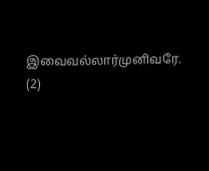இவைவல்லார்முனிவரே. (2)